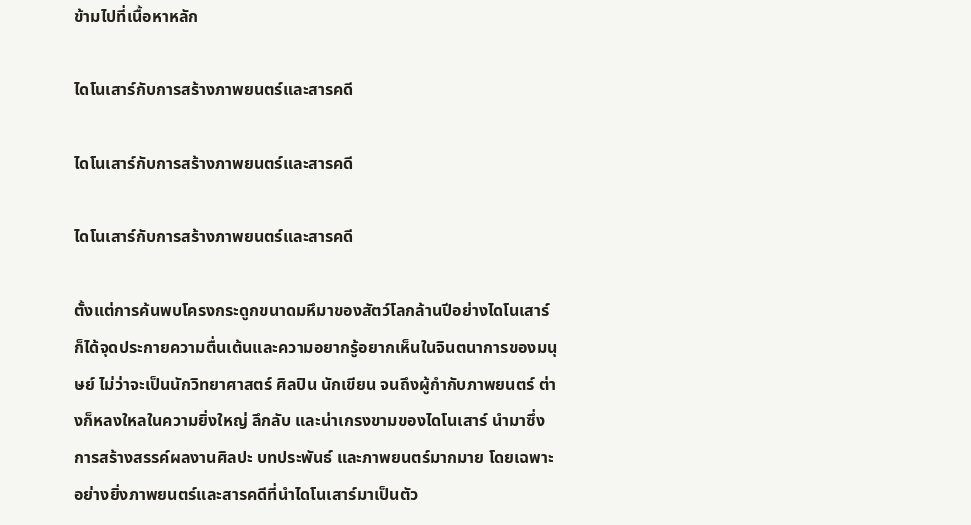ข้ามไปที่เนื้อหาหลัก

ไดโนเสาร์กับการสร้างภาพยนตร์และสารคดี

ไดโนเสาร์กับการสร้างภาพยนตร์และสารคดี

ไดโนเสาร์กับการสร้างภาพยนตร์และสารคดี

ตั้งแต่การค้นพบโครงกระดูกขนาดมหึมาของสัตว์โลกล้านปีอย่างไดโนเสาร์ ก็ได้จุดประกายความตื่นเต้นและความอยากรู้อยากเห็นในจินตนาการของมนุษย์ ไม่ว่าจะเป็นนักวิทยาศาสตร์ ศิลปิน นักเขียน จนถึงผู้กำกับภาพยนตร์ ต่างก็หลงใหลในความยิ่งใหญ่ ลึกลับ และน่าเกรงขามของไดโนเสาร์ นำมาซึ่งการสร้างสรรค์ผลงานศิลปะ บทประพันธ์ และภาพยนตร์มากมาย โดยเฉพาะอย่างยิ่งภาพยนตร์และสารคดีที่นำไดโนเสาร์มาเป็นตัว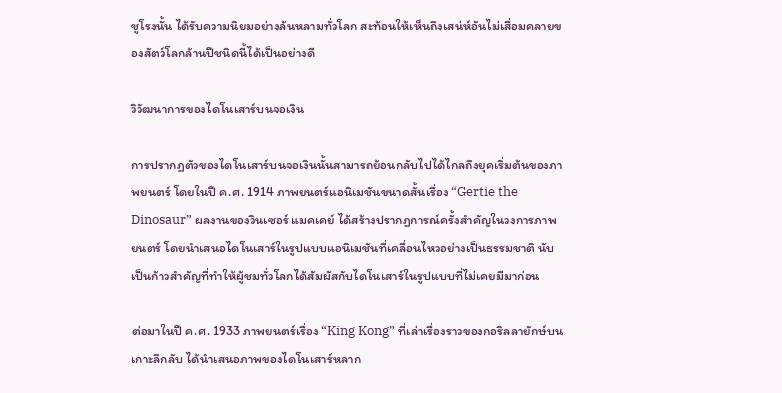ชูโรงนั้น ได้รับความนิยมอย่างล้นหลามทั่วโลก สะท้อนให้เห็นถึงเสน่ห์อันไม่เสื่อมคลายของสัตว์โลกล้านปีชนิดนี้ได้เป็นอย่างดี

วิวัฒนาการของไดโนเสาร์บนจอเงิน

การปรากฏตัวของไดโนเสาร์บนจอเงินนั้นสามารถย้อนกลับไปได้ไกลถึงยุคเริ่มต้นของภาพยนตร์ โดยในปี ค.ศ. 1914 ภาพยนตร์แอนิเมชันขนาดสั้นเรื่อง “Gertie the Dinosaur” ผลงานของวินเซอร์ แมคเคย์ ได้สร้างปรากฏการณ์ครั้งสำคัญในวงการภาพยนตร์ โดยนำเสนอไดโนเสาร์ในรูปแบบแอนิเมชันที่เคลื่อนไหวอย่างเป็นธรรมชาติ นับเป็นก้าวสำคัญที่ทำให้ผู้ชมทั่วโลกได้สัมผัสกับไดโนเสาร์ในรูปแบบที่ไม่เคยมีมาก่อน

ต่อมาในปี ค.ศ. 1933 ภาพยนตร์เรื่อง “King Kong” ที่เล่าเรื่องราวของกอริลลายักษ์บนเกาะลึกลับ ได้นำเสนอภาพของไดโนเสาร์หลาก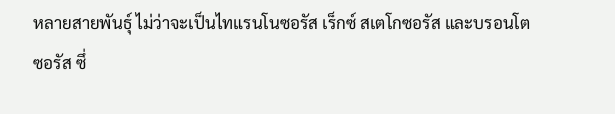หลายสายพันธุ์ ไม่ว่าจะเป็นไทแรนโนซอรัส เร็กซ์ สเตโกซอรัส และบรอนโตซอรัส ซึ่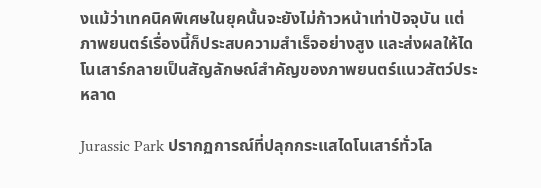งแม้ว่าเทคนิคพิเศษในยุคนั้นจะยังไม่ก้าวหน้าเท่าปัจจุบัน แต่ภาพยนตร์เรื่องนี้ก็ประสบความสำเร็จอย่างสูง และส่งผลให้ไดโนเสาร์กลายเป็นสัญลักษณ์สำคัญของภาพยนตร์แนวสัตว์ประหลาด

Jurassic Park ปรากฏการณ์ที่ปลุกกระแสไดโนเสาร์ทั่วโล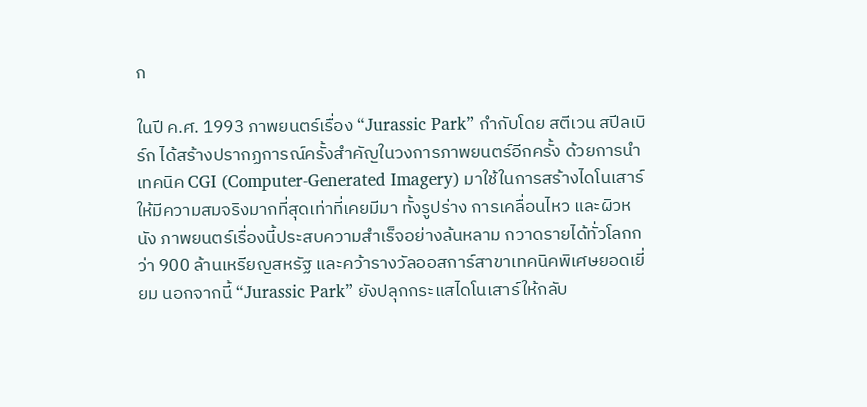ก

ในปี ค.ศ. 1993 ภาพยนตร์เรื่อง “Jurassic Park” กำกับโดย สตีเวน สปีลเบิร์ก ได้สร้างปรากฏการณ์ครั้งสำคัญในวงการภาพยนตร์อีกครั้ง ด้วยการนำเทคนิค CGI (Computer-Generated Imagery) มาใช้ในการสร้างไดโนเสาร์ให้มีความสมจริงมากที่สุดเท่าที่เคยมีมา ทั้งรูปร่าง การเคลื่อนไหว และผิวหนัง ภาพยนตร์เรื่องนี้ประสบความสำเร็จอย่างล้นหลาม กวาดรายได้ทั่วโลกกว่า 900 ล้านเหรียญสหรัฐ และคว้ารางวัลออสการ์สาขาเทคนิคพิเศษยอดเยี่ยม นอกจากนี้ “Jurassic Park” ยังปลุกกระแสไดโนเสาร์ให้กลับ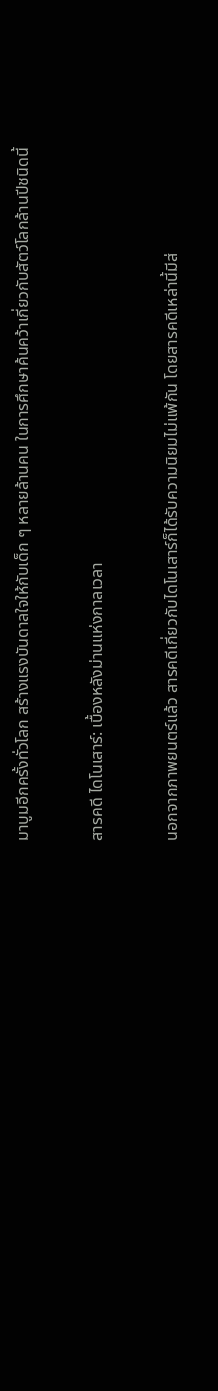มาบูมอีกครั้งทั่วโลก สร้างแรงบันดาลใจให้กับเด็ก ๆ หลายล้านคน ในการศึกษาค้นคว้าเกี่ยวกับสัตว์โลกล้านปีชนิดนี้

สารคดี ไดโนเสาร์: เบื้องหลังม่านแห่งกาลเวลา

นอกจากภาพยนตร์แล้ว สารคดีเกี่ยวกับไดโนเสาร์ก็ได้รับความนิยมไม่แพ้กัน โดยสารคดีเหล่านี้มีส่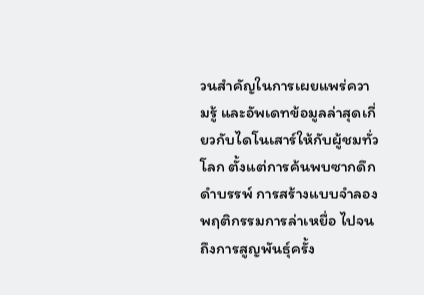วนสำคัญในการเผยแพร่ความรู้ และอัพเดทข้อมูลล่าสุดเกี่ยวกับไดโนเสาร์ให้กับผู้ชมทั่วโลก ตั้งแต่การค้นพบซากดึกดำบรรพ์ การสร้างแบบจำลอง พฤติกรรมการล่าเหยื่อ ไปจนถึงการสูญพันธุ์ครั้ง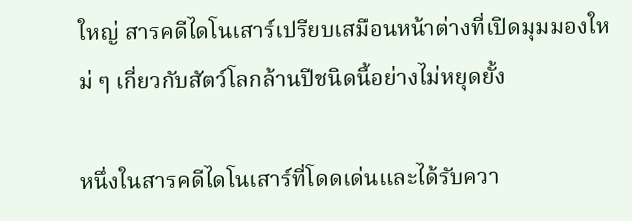ใหญ่ สารคดีไดโนเสาร์เปรียบเสมือนหน้าต่างที่เปิดมุมมองใหม่ ๆ เกี่ยวกับสัตว์โลกล้านปีชนิดนี้อย่างไม่หยุดยั้ง

หนึ่งในสารคดีไดโนเสาร์ที่โดดเด่นและได้รับควา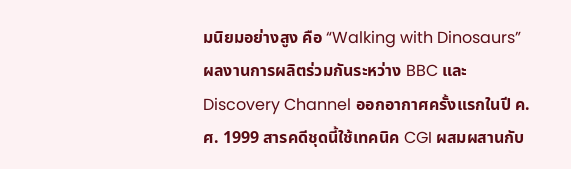มนิยมอย่างสูง คือ “Walking with Dinosaurs” ผลงานการผลิตร่วมกันระหว่าง BBC และ Discovery Channel ออกอากาศครั้งแรกในปี ค.ศ. 1999 สารคดีชุดนี้ใช้เทคนิค CGI ผสมผสานกับ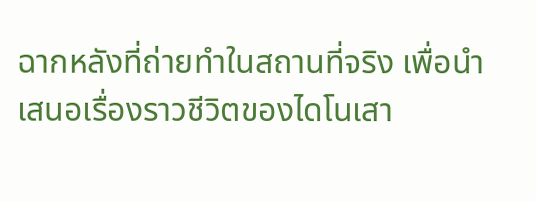ฉากหลังที่ถ่ายทำในสถานที่จริง เพื่อนำเสนอเรื่องราวชีวิตของไดโนเสา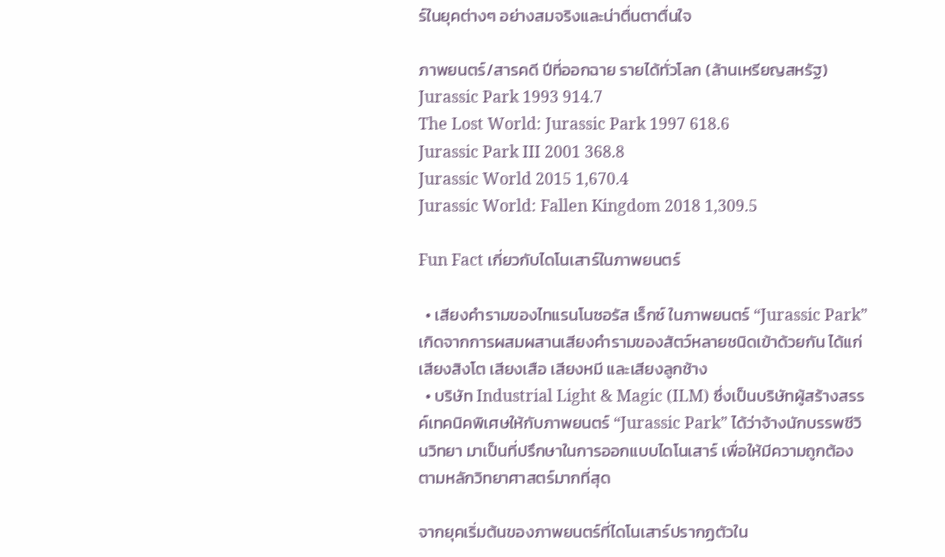ร์ในยุคต่างๆ อย่างสมจริงและน่าตื่นตาตื่นใจ

ภาพยนตร์/สารคดี ปีที่ออกฉาย รายได้ทั่วโลก (ล้านเหรียญสหรัฐ)
Jurassic Park 1993 914.7
The Lost World: Jurassic Park 1997 618.6
Jurassic Park III 2001 368.8
Jurassic World 2015 1,670.4
Jurassic World: Fallen Kingdom 2018 1,309.5

Fun Fact เกี่ยวกับไดโนเสาร์ในภาพยนตร์

  • เสียงคำรามของไทแรนโนซอรัส เร็กซ์ ในภาพยนตร์ “Jurassic Park” เกิดจากการผสมผสานเสียงคำรามของสัตว์หลายชนิดเข้าด้วยกัน ได้แก่ เสียงสิงโต เสียงเสือ เสียงหมี และเสียงลูกช้าง
  • บริษัท Industrial Light & Magic (ILM) ซึ่งเป็นบริษัทผู้สร้างสรรค์เทคนิคพิเศษให้กับภาพยนตร์ “Jurassic Park” ได้ว่าจ้างนักบรรพชีวินวิทยา มาเป็นที่ปรึกษาในการออกแบบไดโนเสาร์ เพื่อให้มีความถูกต้องตามหลักวิทยาศาสตร์มากที่สุด

จากยุคเริ่มต้นของภาพยนตร์ที่ไดโนเสาร์ปรากฏตัวใน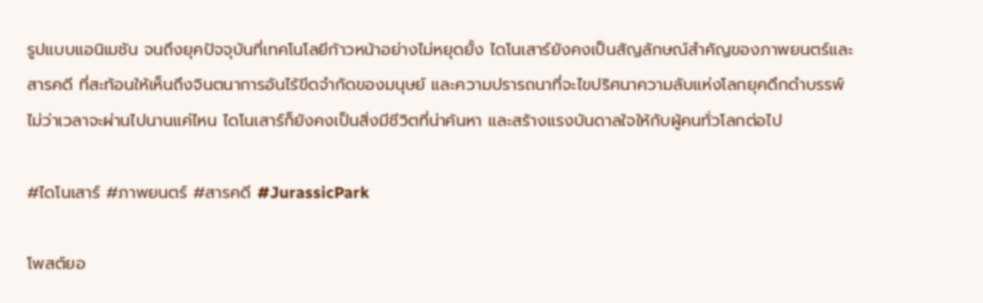รูปแบบแอนิเมชัน จนถึงยุคปัจจุบันที่เทคโนโลยีก้าวหน้าอย่างไม่หยุดยั้ง ไดโนเสาร์ยังคงเป็นสัญลักษณ์สำคัญของภาพยนตร์และสารคดี ที่สะท้อนให้เห็นถึงจินตนาการอันไร้ขีดจำกัดของมนุษย์ และความปรารถนาที่จะไขปริศนาความลับแห่งโลกยุคดึกดำบรรพ์ ไม่ว่าเวลาจะผ่านไปนานแค่ไหน ไดโนเสาร์ก็ยังคงเป็นสิ่งมีชีวิตที่น่าค้นหา และสร้างแรงบันดาลใจให้กับผู้คนทั่วโลกต่อไป

#ไดโนเสาร์ #ภาพยนตร์ #สารคดี #JurassicPark

โพสต์ยอ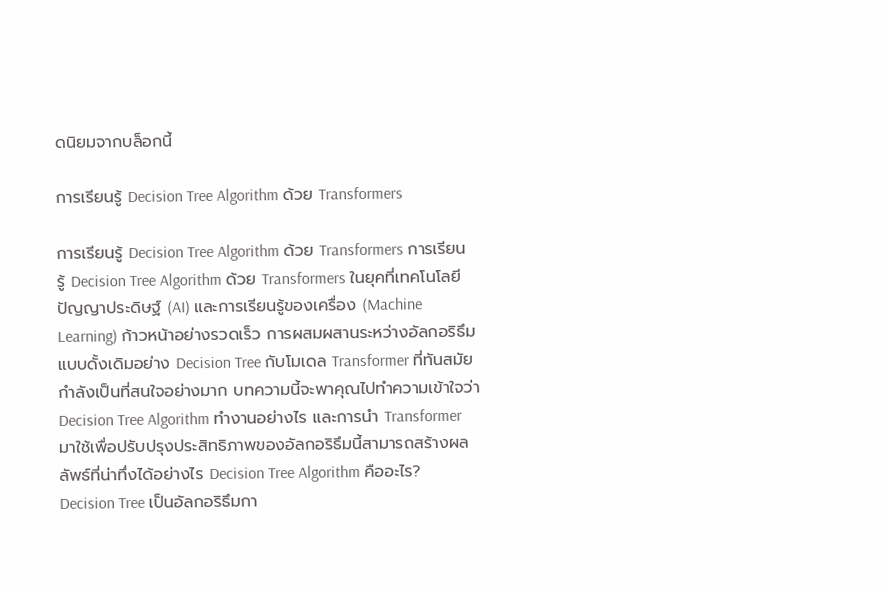ดนิยมจากบล็อกนี้

การเรียนรู้ Decision Tree Algorithm ด้วย Transformers

การเรียนรู้ Decision Tree Algorithm ด้วย Transformers การเรียนรู้ Decision Tree Algorithm ด้วย Transformers ในยุคที่เทคโนโลยีปัญญาประดิษฐ์ (AI) และการเรียนรู้ของเครื่อง (Machine Learning) ก้าวหน้าอย่างรวดเร็ว การผสมผสานระหว่างอัลกอริธึมแบบดั้งเดิมอย่าง Decision Tree กับโมเดล Transformer ที่ทันสมัยกำลังเป็นที่สนใจอย่างมาก บทความนี้จะพาคุณไปทำความเข้าใจว่า Decision Tree Algorithm ทำงานอย่างไร และการนำ Transformer มาใช้เพื่อปรับปรุงประสิทธิภาพของอัลกอริธึมนี้สามารถสร้างผลลัพธ์ที่น่าทึ่งได้อย่างไร Decision Tree Algorithm คืออะไร? Decision Tree เป็นอัลกอริธึมกา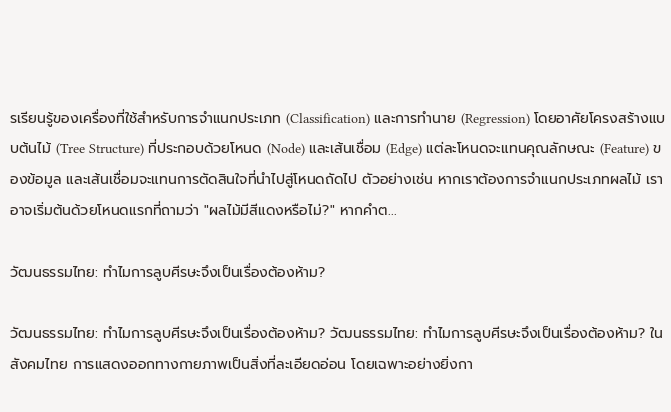รเรียนรู้ของเครื่องที่ใช้สำหรับการจำแนกประเภท (Classification) และการทำนาย (Regression) โดยอาศัยโครงสร้างแบบต้นไม้ (Tree Structure) ที่ประกอบด้วยโหนด (Node) และเส้นเชื่อม (Edge) แต่ละโหนดจะแทนคุณลักษณะ (Feature) ของข้อมูล และเส้นเชื่อมจะแทนการตัดสินใจที่นำไปสู่โหนดถัดไป ตัวอย่างเช่น หากเราต้องการจำแนกประเภทผลไม้ เราอาจเริ่มต้นด้วยโหนดแรกที่ถามว่า "ผลไม้มีสีแดงหรือไม่?" หากคำต...

วัฒนธรรมไทย: ทำไมการลูบศีรษะจึงเป็นเรื่องต้องห้าม?

วัฒนธรรมไทย: ทำไมการลูบศีรษะจึงเป็นเรื่องต้องห้าม? วัฒนธรรมไทย: ทำไมการลูบศีรษะจึงเป็นเรื่องต้องห้าม? ในสังคมไทย การแสดงออกทางกายภาพเป็นสิ่งที่ละเอียดอ่อน โดยเฉพาะอย่างยิ่งกา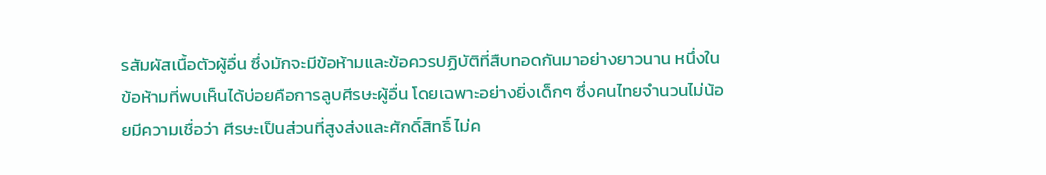รสัมผัสเนื้อตัวผู้อื่น ซึ่งมักจะมีข้อห้ามและข้อควรปฏิบัติที่สืบทอดกันมาอย่างยาวนาน หนึ่งในข้อห้ามที่พบเห็นได้บ่อยคือการลูบศีรษะผู้อื่น โดยเฉพาะอย่างยิ่งเด็กๆ ซึ่งคนไทยจำนวนไม่น้อยมีความเชื่อว่า ศีรษะเป็นส่วนที่สูงส่งและศักดิ์สิทธิ์ ไม่ค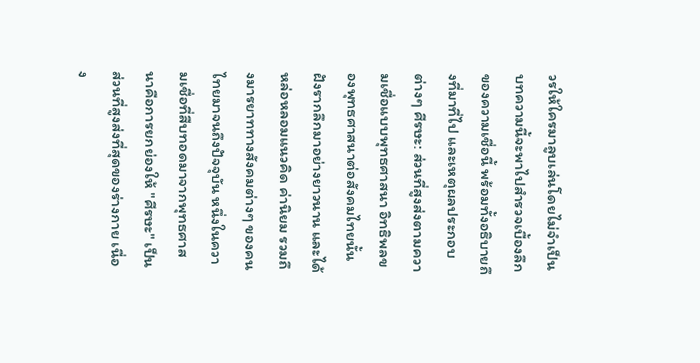วรให้ใครมาลูบเล่นโดยไม่จำเป็น บทความนี้จะพาไปสำรวจเบื้องลึกของความเชื่อนี้ พร้อมทั้งอธิบายถึงที่มาที่ไป และเหตุผลประกอบต่างๆ ศีรษะ: ส่วนที่สูงส่งตามความเชื่อแบบพุทธศาสนา อิทธิพลของพุทธศาสนาต่อสังคมไทยนั้นฝังรากลึกมาอย่างยาวนาน และได้หล่อหลอมแนวคิด ค่านิยม รวมถึงมารยาททางสังคมต่างๆ ของคนไทยมาจนถึงปัจจุบัน หนึ่งในความเชื่อที่สืบทอดมาจากพุทธศาสนาคือการยกย่องให้ "ศีรษะ" เป็นส่วนที่สูงส่งที่สุดของร่างกาย เนื่อง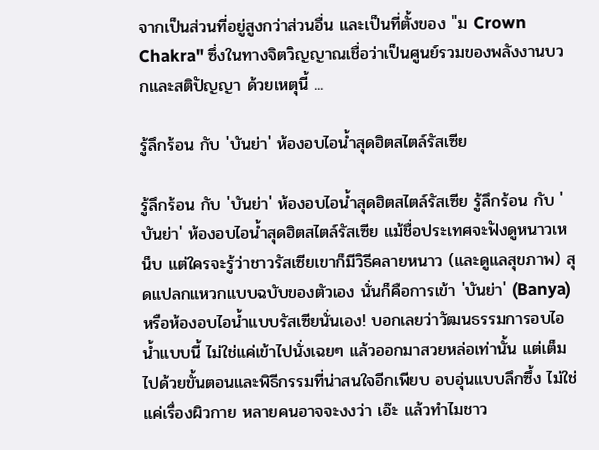จากเป็นส่วนที่อยู่สูงกว่าส่วนอื่น และเป็นที่ตั้งของ "ม Crown Chakra" ซึ่งในทางจิตวิญญาณเชื่อว่าเป็นศูนย์รวมของพลังงานบวกและสติปัญญา ด้วยเหตุนี้ ...

รู้ลึกร้อน กับ 'บันย่า' ห้องอบไอน้ำสุดฮิตสไตล์รัสเซีย

รู้ลึกร้อน กับ 'บันย่า' ห้องอบไอน้ำสุดฮิตสไตล์รัสเซีย รู้ลึกร้อน กับ 'บันย่า' ห้องอบไอน้ำสุดฮิตสไตล์รัสเซีย แม้ชื่อประเทศจะฟังดูหนาวเหน็บ แต่ใครจะรู้ว่าชาวรัสเซียเขาก็มีวิธีคลายหนาว (และดูแลสุขภาพ) สุดแปลกแหวกแบบฉบับของตัวเอง นั่นก็คือการเข้า 'บันย่า' (Banya) หรือห้องอบไอน้ำแบบรัสเซียนั่นเอง! บอกเลยว่าวัฒนธรรมการอบไอน้ำแบบนี้ ไม่ใช่แค่เข้าไปนั่งเฉยๆ แล้วออกมาสวยหล่อเท่านั้น แต่เต็มไปด้วยขั้นตอนและพิธีกรรมที่น่าสนใจอีกเพียบ อบอุ่นแบบลึกซึ้ง ไม่ใช่แค่เรื่องผิวกาย หลายคนอาจจะงงว่า เอ๊ะ แล้วทำไมชาว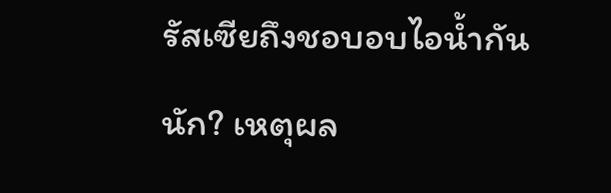รัสเซียถึงชอบอบไอน้ำกันนัก? เหตุผล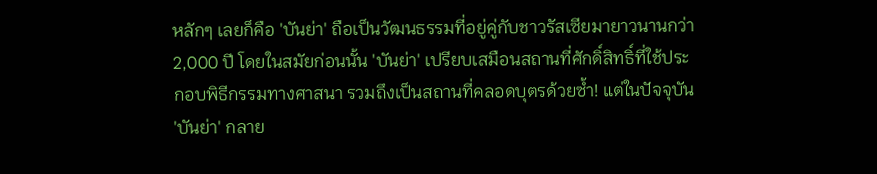หลักๆ เลยก็คือ 'บันย่า' ถือเป็นวัฒนธรรมที่อยู่คู่กับชาวรัสเซียมายาวนานกว่า 2,000 ปี โดยในสมัยก่อนนั้น 'บันย่า' เปรียบเสมือนสถานที่ศักดิ์สิทธิ์ที่ใช้ประกอบพิธีกรรมทางศาสนา รวมถึงเป็นสถานที่คลอดบุตรด้วยซ้ำ! แต่ในปัจจุบัน 'บันย่า' กลาย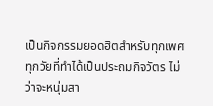เป็นกิจกรรมยอดฮิตสำหรับทุกเพศทุกวัยที่ทำได้เป็นประถมกิจวัตร ไม่ว่าจะหนุ่มสา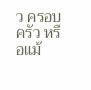ว ครอบครัว หรือแม้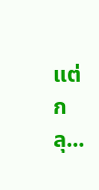แต่กลุ...